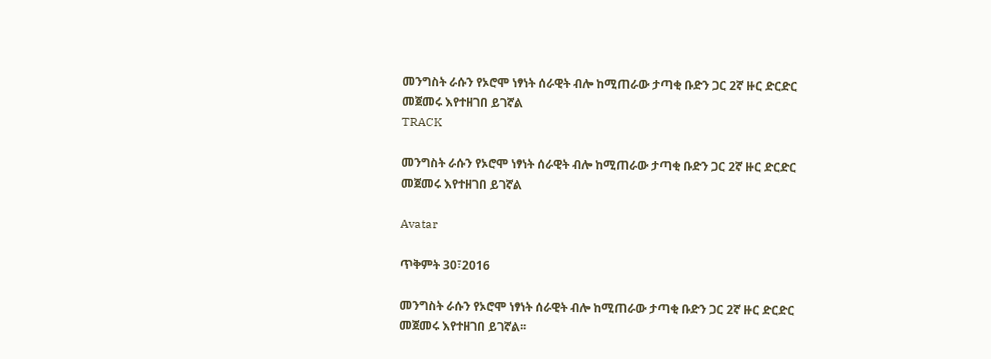መንግስት ራሱን የኦሮሞ ነፃነት ሰራዊት ብሎ ከሚጠራው ታጣቂ ቡድን ጋር 2ኛ ዙር ድርድር መጀመሩ እየተዘገበ ይገኛል
TRACK

መንግስት ራሱን የኦሮሞ ነፃነት ሰራዊት ብሎ ከሚጠራው ታጣቂ ቡድን ጋር 2ኛ ዙር ድርድር መጀመሩ እየተዘገበ ይገኛል

Avatar

ጥቅምት 30፣2016

መንግስት ራሱን የኦሮሞ ነፃነት ሰራዊት ብሎ ከሚጠራው ታጣቂ ቡድን ጋር 2ኛ ዙር ድርድር መጀመሩ እየተዘገበ ይገኛል፡፡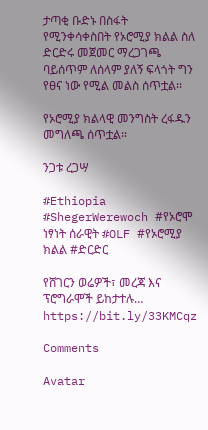ታጣቂ ቡድኑ በስፋት የሚንቀሳቀስበት የኦሮሚያ ክልል ስለ ድርድሩ መጀመር ማረጋገጫ ባይሰጥም ለሰላም ያለኝ ፍላጎት ግን የፀና ነው የሚል መልስ ሰጥቷል፡፡

የኦሮሚያ ክልላዊ መንግስት ረፋዱን መግለጫ ሰጥቷል፡፡

ንጋቱ ረጋሣ

#Ethiopia #ShegerWerewoch #የኦሮሞ ነፃነት ሰራዊት #OLF #የኦሮሚያ ክልል #ድርድር

የሸገርን ወሬዎች፣ መረጃ እና ፕሮግራሞች ይከታተሉ… https://bit.ly/33KMCqz

Comments

Avatar